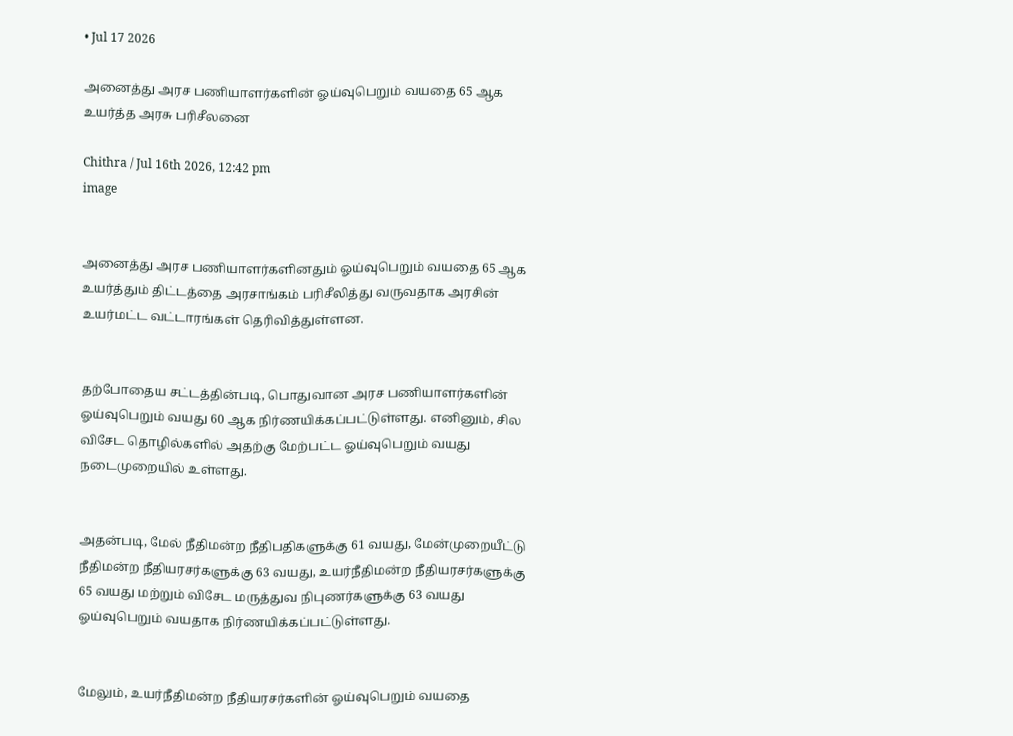• Jul 17 2026

அனைத்து அரச பணியாளர்களின் ஓய்வுபெறும் வயதை 65 ஆக உயர்த்த அரசு பரிசீலனை

Chithra / Jul 16th 2026, 12:42 pm
image


அனைத்து அரச பணியாளர்களினதும் ஓய்வுபெறும் வயதை 65 ஆக உயர்த்தும் திட்டத்தை அரசாங்கம் பரிசீலித்து வருவதாக அரசின் உயர்மட்ட வட்டாரங்கள் தெரிவித்துள்ளன.


தற்போதைய சட்டத்தின்படி, பொதுவான அரச பணியாளர்களின் ஓய்வுபெறும் வயது 60 ஆக நிர்ணயிக்கப்பட்டுள்ளது. எனினும், சில விசேட தொழில்களில் அதற்கு மேற்பட்ட ஓய்வுபெறும் வயது நடைமுறையில் உள்ளது.


அதன்படி, மேல் நீதிமன்ற நீதிபதிகளுக்கு 61 வயது, மேன்முறையீட்டு நீதிமன்ற நீதியரசர்களுக்கு 63 வயது, உயர்நீதிமன்ற நீதியரசர்களுக்கு 65 வயது மற்றும் விசேட மருத்துவ நிபுணர்களுக்கு 63 வயது ஓய்வுபெறும் வயதாக நிர்ணயிக்கப்பட்டுள்ளது.


மேலும், உயர்நீதிமன்ற நீதியரசர்களின் ஓய்வுபெறும் வயதை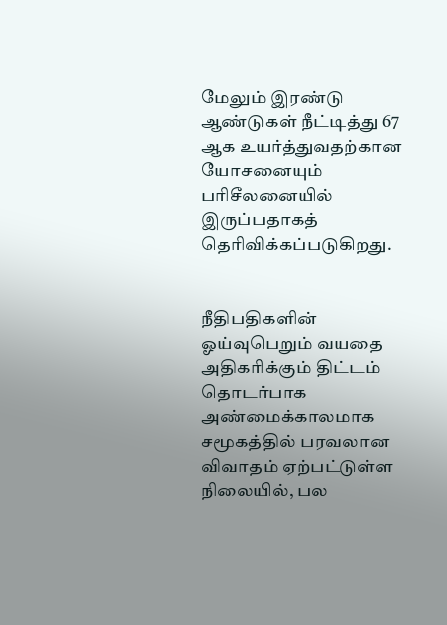மேலும் இரண்டு ஆண்டுகள் நீட்டித்து 67 ஆக உயர்த்துவதற்கான யோசனையும் பரிசீலனையில் இருப்பதாகத் தெரிவிக்கப்படுகிறது.


நீதிபதிகளின் ஓய்வுபெறும் வயதை அதிகரிக்கும் திட்டம் தொடர்பாக அண்மைக்காலமாக சமூகத்தில் பரவலான விவாதம் ஏற்பட்டுள்ள நிலையில், பல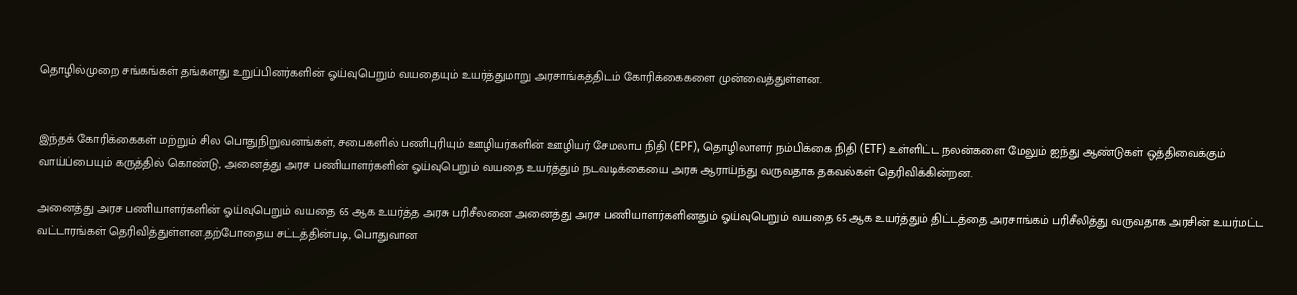தொழில்முறை சங்கங்கள் தங்களது உறுப்பினர்களின் ஓய்வுபெறும் வயதையும் உயர்த்துமாறு அரசாங்கத்திடம் கோரிக்கைகளை முன்வைத்துள்ளன.


இந்தக் கோரிக்கைகள் மற்றும் சில பொதுநிறுவனங்கள், சபைகளில் பணிபுரியும் ஊழியர்களின் ஊழியர் சேமலாப நிதி (EPF), தொழிலாளர் நம்பிக்கை நிதி (ETF) உள்ளிட்ட நலன்களை மேலும் ஐந்து ஆண்டுகள் ஒத்திவைக்கும் வாய்ப்பையும் கருத்தில் கொண்டு, அனைத்து அரச பணியாளர்களின் ஓய்வுபெறும் வயதை உயர்த்தும் நடவடிக்கையை அரசு ஆராய்ந்து வருவதாக தகவல்கள் தெரிவிக்கின்றன.

அனைத்து அரச பணியாளர்களின் ஓய்வுபெறும் வயதை 65 ஆக உயர்த்த அரசு பரிசீலனை அனைத்து அரச பணியாளர்களினதும் ஓய்வுபெறும் வயதை 65 ஆக உயர்த்தும் திட்டத்தை அரசாங்கம் பரிசீலித்து வருவதாக அரசின் உயர்மட்ட வட்டாரங்கள் தெரிவித்துள்ளன.தற்போதைய சட்டத்தின்படி, பொதுவான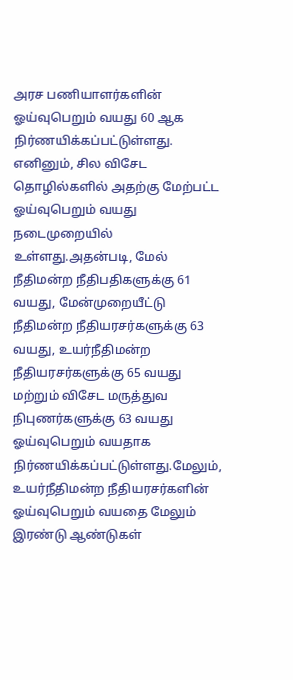அரச பணியாளர்களின் ஓய்வுபெறும் வயது 60 ஆக நிர்ணயிக்கப்பட்டுள்ளது. எனினும், சில விசேட தொழில்களில் அதற்கு மேற்பட்ட ஓய்வுபெறும் வயது நடைமுறையில் உள்ளது.அதன்படி, மேல் நீதிமன்ற நீதிபதிகளுக்கு 61 வயது, மேன்முறையீட்டு நீதிமன்ற நீதியரசர்களுக்கு 63 வயது, உயர்நீதிமன்ற நீதியரசர்களுக்கு 65 வயது மற்றும் விசேட மருத்துவ நிபுணர்களுக்கு 63 வயது ஓய்வுபெறும் வயதாக நிர்ணயிக்கப்பட்டுள்ளது.மேலும், உயர்நீதிமன்ற நீதியரசர்களின் ஓய்வுபெறும் வயதை மேலும் இரண்டு ஆண்டுகள்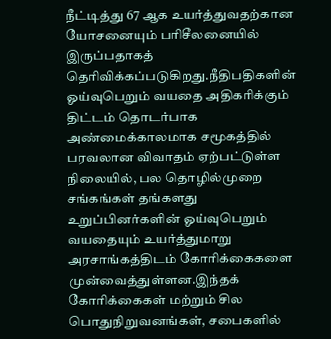நீட்டித்து 67 ஆக உயர்த்துவதற்கான யோசனையும் பரிசீலனையில் இருப்பதாகத் தெரிவிக்கப்படுகிறது.நீதிபதிகளின் ஓய்வுபெறும் வயதை அதிகரிக்கும் திட்டம் தொடர்பாக அண்மைக்காலமாக சமூகத்தில் பரவலான விவாதம் ஏற்பட்டுள்ள நிலையில், பல தொழில்முறை சங்கங்கள் தங்களது உறுப்பினர்களின் ஓய்வுபெறும் வயதையும் உயர்த்துமாறு அரசாங்கத்திடம் கோரிக்கைகளை முன்வைத்துள்ளன.இந்தக் கோரிக்கைகள் மற்றும் சில பொதுநிறுவனங்கள், சபைகளில்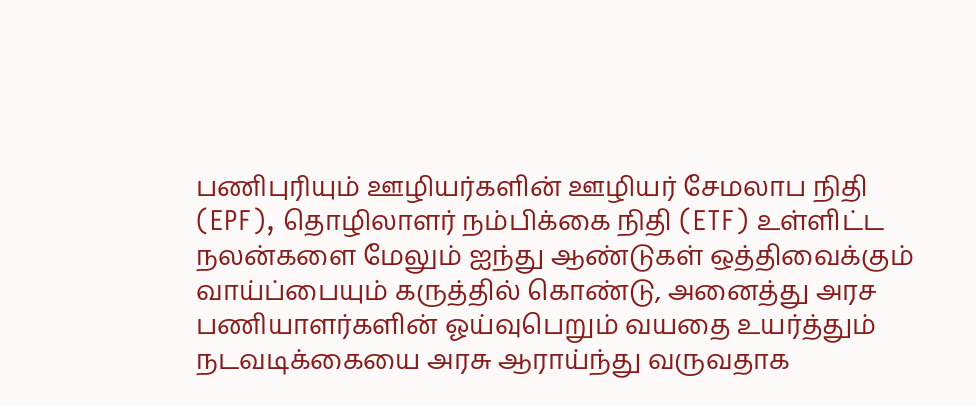பணிபுரியும் ஊழியர்களின் ஊழியர் சேமலாப நிதி (EPF), தொழிலாளர் நம்பிக்கை நிதி (ETF) உள்ளிட்ட நலன்களை மேலும் ஐந்து ஆண்டுகள் ஒத்திவைக்கும் வாய்ப்பையும் கருத்தில் கொண்டு, அனைத்து அரச பணியாளர்களின் ஓய்வுபெறும் வயதை உயர்த்தும் நடவடிக்கையை அரசு ஆராய்ந்து வருவதாக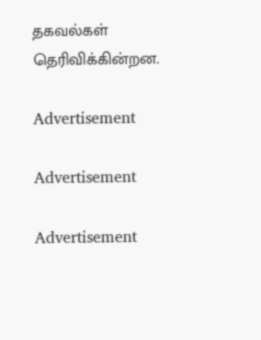தகவல்கள் தெரிவிக்கின்றன.

Advertisement

Advertisement

Advertisement